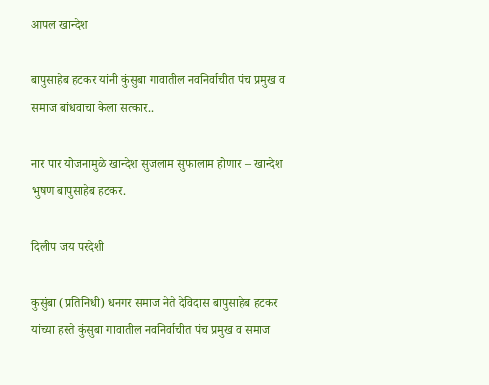आपल खान्देश

बापुसाहेब हटकर यांनी कुंसुबा गावातील नवनिर्वाचीत पंच प्रमुख व समाज बांधवाचा केला सत्कार..

नार पार योजनामुळे खान्देश सुजलाम सुफालाम होणार – खान्देश भुषण बापुसाहेब हटकर.

दिलीप जय परदेशी

कुसुंबा (प्रतिनिधी) धनगर समाज नेते देविदास बापुसाहेब हटकर यांच्या हस्ते कुंसुबा गावातील नवनिर्वाचीत पंच प्रमुख व समाज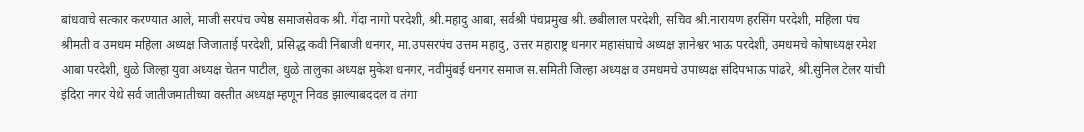बांधवाचे सत्कार करण्यात आले, माजी सरपंच ज्येष्ठ समाजसेवक श्री. गेंदा नागो परदेशी, श्री.महादु आबा, सर्वश्री पंचप्रमुख श्री. छबीलाल परदेशी, सचिव श्री.नारायण हरसिंग परदेशी, महिला पंच श्रीमती व उमधम महिला अध्यक्ष जिजाताई परदेशी, प्रसिद्ध कवी निंबाजी धनगर, मा.उपसरपंच उत्तम महादु, उत्तर महाराष्ट्र धनगर महासंघाचे अध्यक्ष ज्ञानेश्वर भाऊ परदेशी, उमधमचे कोषाध्यक्ष रमेश आबा परदेशी, धुळे जिल्हा युवा अध्यक्ष चेतन पाटील, धुळे तालुका अध्यक्ष मुकेश धनगर, नवीमुंबई धनगर समाज स.समिती जिल्हा अध्यक्ष व उमधमचे उपाध्यक्ष संदिपभाऊ पांढरे, श्री.सुनिल टेलर यांची इंदिरा नगर येथे सर्व जातीजमातीच्या वस्तीत अध्यक्ष म्हणून निवड झाल्याबददल व तंगा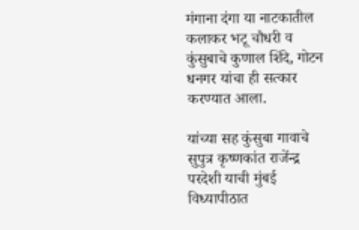मंगाना दंगा या नाटकातील कलाकर भटू चौधरी व कुंसुबाचे कुणाल शिंदे, गोटन धनगर यांचा ही सत्कार करण्यात आला.

यांच्या सह कुंसुबा गावाचे सुपुत्र कृष्णकांत राजेंन्द्र परदेशी याची मुंबई विध्यापीठात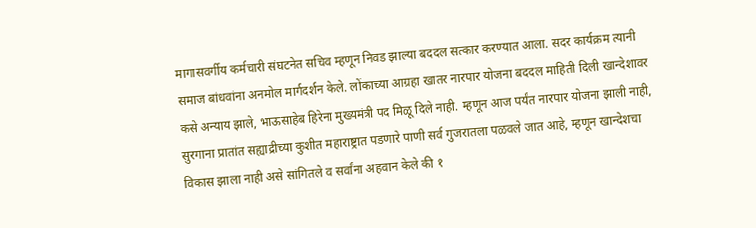मागासवर्गीय कर्मचारी संघटनेत सचिव म्हणून निवड झाल्या बददल सत्कार करण्यात आला. सदर कार्यक्रम त्यानी समाज बांधवांना अनमोल मार्गदर्शन केले. लोंकाच्या आग्रहा खातर नारपार योजना बददल माहिती दिली खान्देशावर कसे अन्याय झाले, भाऊसाहेब हिरेना मुख्यमंत्री पद मिळू दिले नाही. म्हणून आज पर्यंत नारपार योजना झाली नाही, सुरगाना प्रातांत सह्याद्रीच्या कुशीत महाराष्ट्रात पडणारे पाणी सर्व गुजरातला पळवले जात आहे, म्हणून खान्देशचा विकास झाला नाही असे सांगितले व सर्वांना अहवान केले की १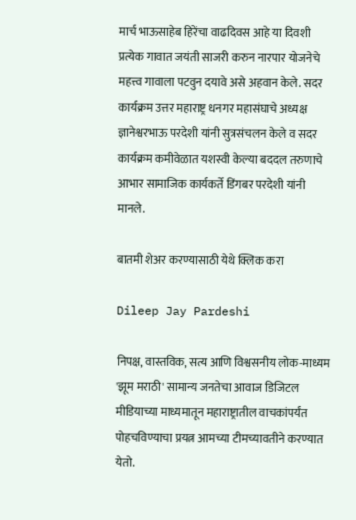मार्च भाऊसाहेब हिरेंचा वाढदिवस आहे या दिवशी प्रत्येक गावात जयंती साजरी करुन नारपार योजनेचे महत्त्व गावाला पटवुन दयावे असे अहवान केले. सदर कार्यक्रम उत्तर महाराष्ट्र धनगर महासंघाचे अध्यक्ष ज्ञानेश्वरभाऊ परदेशी यांनी सुत्रसंचलन केले व सदर कार्यक्रम कमीवेळात यशस्वी केल्या बददल तरुणाचे आभार सामाजिक कार्यकर्ते डिंगबर परदेशी यांनी मानले.

बातमी शेअर करण्यासाठी येथे क्लिक करा

Dileep Jay Pardeshi

निपक्ष, वास्तविक, सत्य आणि विश्वसनीय लोक-माध्यम 'झूम मराठी' सामान्य जनतेचा आवाज डिजिटल मीडियाच्या माध्यमातून महाराष्ट्रातील वाचकांपर्यंत पोहचविण्याचा प्रयत्न आमच्या टीमच्यावतीने करण्यात येतो.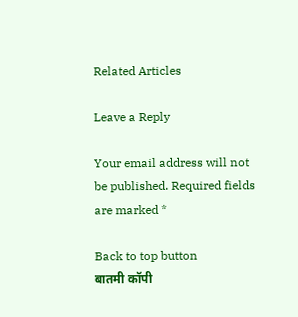Related Articles

Leave a Reply

Your email address will not be published. Required fields are marked *

Back to top button
बातमी कॉपी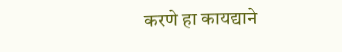करणे हा कायद्याने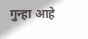गुन्हा आहे